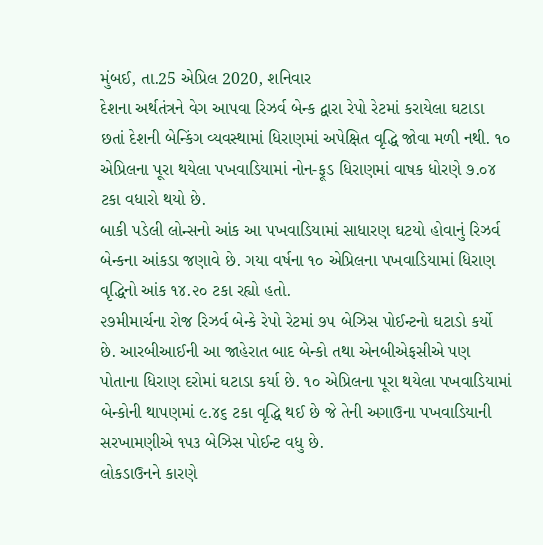મુંબઈ, તા.25 એપ્રિલ 2020, શનિવાર
દેશના અર્થતંત્રને વેગ આપવા રિઝર્વ બેન્ક દ્વારા રેપો રેટમાં કરાયેલા ઘટાડા છતાં દેશની બેન્કિંગ વ્યવસ્થામાં ધિરાણમાં અપેક્ષિત વૃદ્ધિ જોવા મળી નથી. ૧૦ એપ્રિલના પૂરા થયેલા પખવાડિયામાં નોન-ફૂડ ધિરાણમાં વાષક ધોરણે ૭.૦૪ ટકા વધારો થયો છે.
બાકી પડેલી લોન્સનો આંક આ પખવાડિયામાં સાધારણ ઘટયો હોવાનું રિઝર્વ બેન્કના આંકડા જણાવે છે. ગયા વર્ષના ૧૦ એપ્રિલના પખવાડિયામાં ધિરાણ વૃદ્ધિનો આંક ૧૪.૨૦ ટકા રહ્યો હતો.
૨૭મીમાર્ચના રોજ રિઝર્વ બેન્કે રેપો રેટમાં ૭૫ બેઝિસ પોઈન્ટનો ઘટાડો કર્યો છે. આરબીઆઈની આ જાહેરાત બાદ બેન્કો તથા એનબીએફસીએ પણ પોતાના ધિરાણ દરોમાં ઘટાડા કર્યા છે. ૧૦ એપ્રિલના પૂરા થયેલા પખવાડિયામાં બેન્કોની થાપણમાં ૯.૪૬ ટકા વૃદ્ધિ થઈ છે જે તેની અગાઉના પખવાડિયાની સરખામણીએ ૧૫૩ બેઝિસ પોઈન્ટ વધુ છે.
લોકડાઉનને કારણે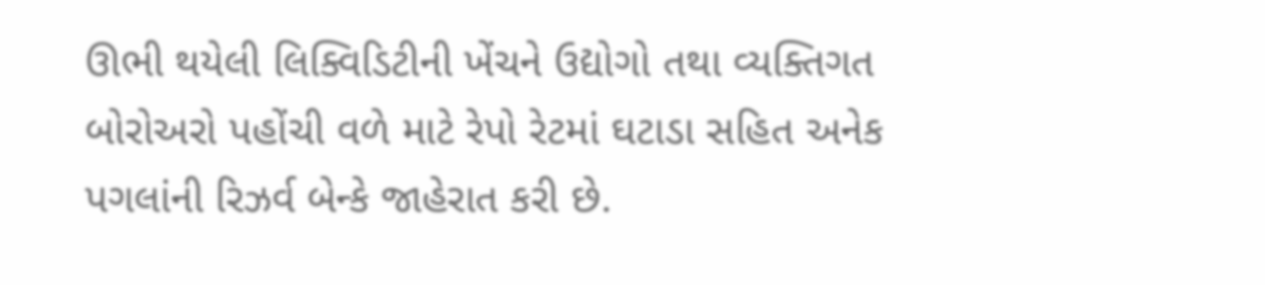ઊભી થયેલી લિક્વિડિટીની ખેંચને ઉદ્યોગો તથા વ્યક્તિગત બોરોઅરો પહોંચી વળે માટે રેપો રેટમાં ઘટાડા સહિત અનેક પગલાંની રિઝર્વ બેન્કે જાહેરાત કરી છે.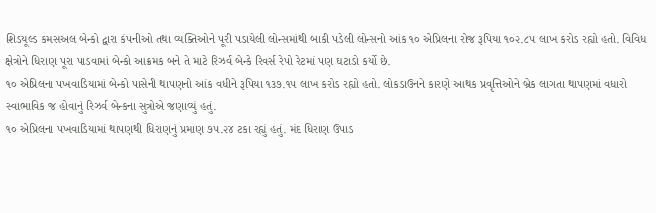શિડયૂલ્ડ કમસઅલ બેન્કો દ્વારા કંપનીઓ તથા વ્યક્તિઓને પૂરી પડાયેલી લોન્સમાંથી બાકી પડેલી લોન્સનો આંક ૧૦ એપ્રિલના રોજ રૂપિયા ૧૦૨.૮૫ લાખ કરોડ રહ્યો હતો. વિવિધ ક્ષેત્રોને ધિરાણ પૂરા પાડવામાં બેન્કો આક્રમક બને તે માટે રિઝર્વ બેન્કે રિવર્સ રેપો રેટમાં પણ ઘટાડો કર્યો છે.
૧૦ એપ્રિલના પખવાડિયામાં બેન્કો પાસેની થાપણનો આંક વધીને રૂપિયા ૧૩૭.૧૫ લાખ કરોડ રહ્યો હતો. લોકડાઉનને કારણે આથક પ્રવૃત્તિઓને બ્રેક લાગતા થાપણમાં વધારો સ્વાભાવિક જ હોવાનું રિઝર્વ બેન્કના સુત્રોએ જણાવ્યું હતું.
૧૦ એપ્રિલના પખવાડિયામાં થાપણથી ધિરાણનું પ્રમાણ ૭૫.૨૪ ટકા રહ્યું હતું. મંદ ધિરાણ ઉપાડ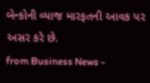બેન્કોની વ્યાજ મારફતની આવક પર અસર કરે છે.
from Business News -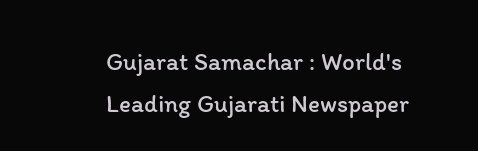Gujarat Samachar : World's Leading Gujarati Newspaper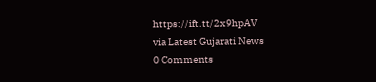https://ift.tt/2x9hpAV
via Latest Gujarati News
0 Comments